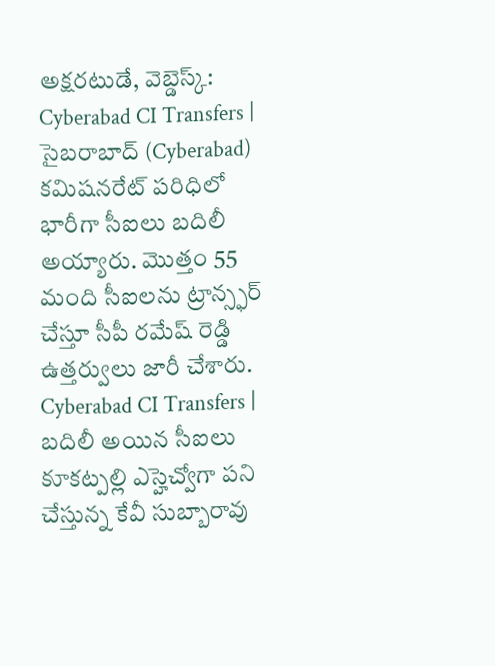అక్షరటుడే, వెబ్డెస్క్: Cyberabad CI Transfers | సైబరాబాద్ (Cyberabad) కమిషనరేట్ పరిధిలో భారీగా సీఐలు బదిలీ అయ్యారు. మొత్తం 55 మంది సీఐలను ట్రాన్స్ఫర్ చేస్తూ సీపీ రమేష్ రెడ్డి ఉత్తర్వులు జారీ చేశారు.
Cyberabad CI Transfers | బదిలీ అయిన సీఐలు
కూకట్పల్లి ఎస్హెచ్వోగా పని చేస్తున్న కేవీ సుబ్బారావు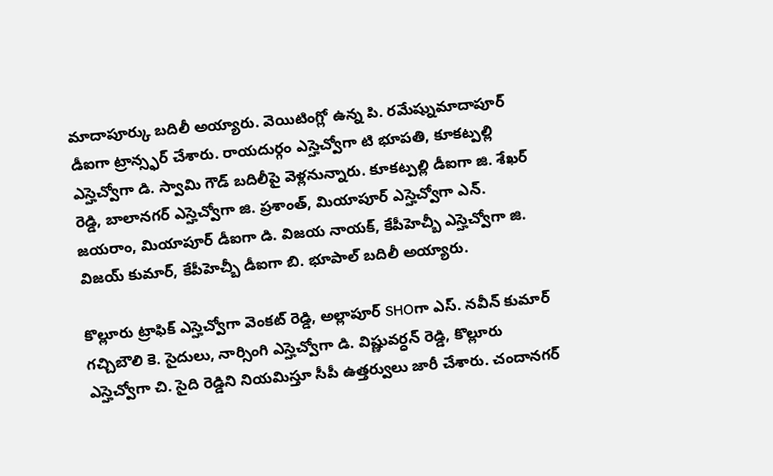మాదాపూర్కు బదిలీ అయ్యారు. వెయిటింగ్లో ఉన్న పి. రమేష్నుమాదాపూర్ డీఐగా ట్రాన్స్ఫర్ చేశారు. రాయదుర్గం ఎస్హెచ్వోగా టి భూపతి, కూకట్పల్లి ఎస్హెచ్వోగా డి. స్వామి గౌడ్ బదిలీపై వెళ్లనున్నారు. కూకట్పల్లి డీఐగా జి. శేఖర్ రెడ్డి, బాలానగర్ ఎస్హెచ్వోగా జి. ప్రశాంత్, మియాపూర్ ఎస్హెచ్వోగా ఎన్. జయరాం, మియాపూర్ డీఐగా డి. విజయ నాయక్, కేపీహెచ్బీ ఎస్హెచ్వోగా జి. విజయ్ కుమార్, కేపీహెచ్బీ డీఐగా బి. భూపాల్ బదిలీ అయ్యారు.

కొల్లూరు ట్రాఫిక్ ఎస్హెచ్వోగా వెంకట్ రెడ్డి, అల్లాపూర్ SHOగా ఎస్. నవీన్ కుమార్ గచ్చిబౌలి కె. సైదులు, నార్సింగి ఎస్హెచ్వోగా డి. విష్ణువర్ధన్ రెడ్డి, కొల్లూరు ఎస్హెచ్వోగా చి. సైది రెడ్డిని నియమిస్తూ సీపీ ఉత్తర్వులు జారీ చేశారు. చందానగర్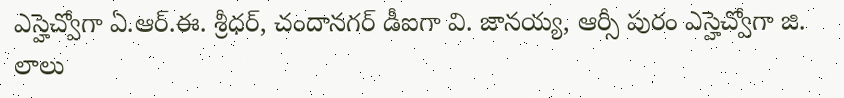ఎస్హెచ్వోగా ఏ.ఆర్.ఈ. శ్రీధర్, చందానగర్ డీఐగా వి. జానయ్య, ఆర్సీ పురం ఎస్హెచ్వోగా జి. లాలు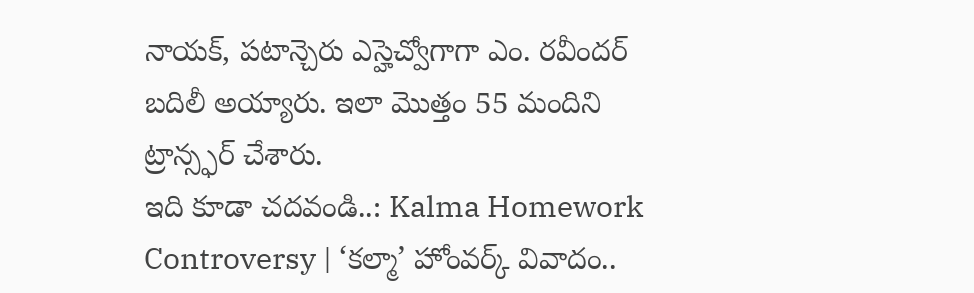నాయక్, పటాన్చెరు ఎస్హెచ్వోగాగా ఎం. రవీందర్ బదిలీ అయ్యారు. ఇలా మొత్తం 55 మందిని ట్రాన్స్ఫర్ చేశారు.
ఇది కూడా చదవండి..: Kalma Homework Controversy | ‘కల్మా’ హోంవర్క్ వివాదం..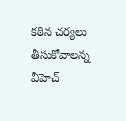కఠిన చర్యలు తీసుకోవాలన్న వీహెచ్